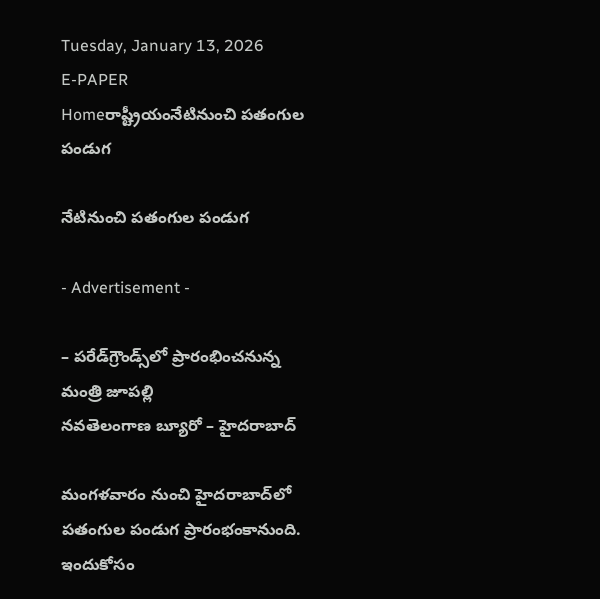Tuesday, January 13, 2026
E-PAPER
Homeరాష్ట్రీయంనేటినుంచి పతంగుల పండుగ

నేటినుంచి పతంగుల పండుగ

- Advertisement -

– పరేడ్‌గ్రౌండ్స్‌లో ప్రారంభించనున్న మంత్రి జూపల్లి
నవతెలంగాణ బ్యూరో – హైదరాబాద్‌

మంగళవారం నుంచి హైదరాబాద్‌లో పతంగుల పండుగ ప్రారంభంకానుంది. ఇందుకోసం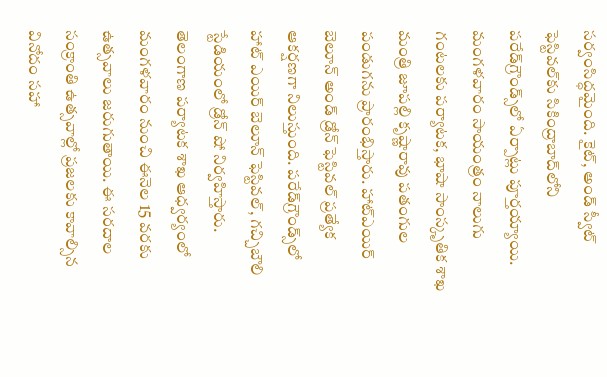సర్వంసిద్ధమైంది. కైట్‌, అండ్‌ స్వీట్‌ ఫెస్టివల్‌కు సికింద్రాబాద్‌లోని పరేడ్‌గ్రౌండ్స్‌లో ఏర్పాట్లు పూర్తయ్యాయి. మంగళవారం సాయంత్రం నాలుగు గంటలకు పర్యాటక, భాషా సాంస్కృతిక శాఖ మంత్రి జూపల్లి కృష్ణారావు పతంగుల పండుగను ప్రారంభిస్తారు. హాట్‌ఎయిర్‌ బెలూన్‌ అండ్‌ డ్రోన్‌ ఫెస్టివల్‌ ప్రత్యేక ఆకర్షణగా నిలుస్తుంది. పరేడ్‌గ్రౌండ్స్‌లో హాట్‌ ఎయిర్‌ బెలూన్‌ ఫెస్టివల్‌, గచ్చిబౌలి స్టేడియంలో డ్రోన్‌ షో నిర్వహిస్తారు. తెలంగాణ పర్యాటక శాఖ ఆధ్వర్యంలో మంగళవారం నుంచి ఈనెల 15 వరకు ఉత్సవాలు జరుగుతాయి. ఈ సరదాల సంక్రాంతి ఉత్సవాల్లో ప్రజలకు కావాల్సిన వినోదం సహా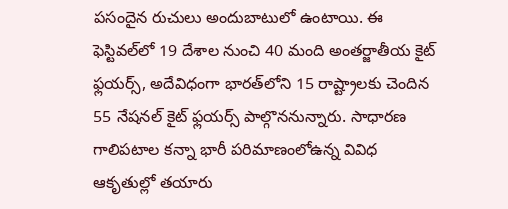పసందైన రుచులు అందుబాటులో ఉంటాయి. ఈ ఫెస్టివల్‌లో 19 దేశాల నుంచి 40 మంది అంతర్జాతీయ కైట్‌ ఫ్లయర్స్‌, అదేవిధంగా భారత్‌లోని 15 రాష్ట్రాలకు చెందిన 55 నేషనల్‌ కైట్‌ ఫ్లయర్స్‌ పాల్గొననున్నారు. సాధారణ గాలిపటాల కన్నా భారీ పరిమాణంలోఉన్న వివిధ ఆకృతుల్లో తయారు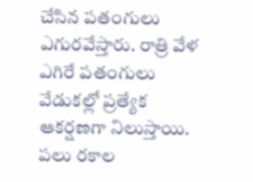చేసిన పతంగులు ఎగురవేస్తారు. రాత్రి వేళ ఎగిరే పతంగులు వేడుకల్లో ప్రత్యేక ఆకర్షణగా నిలుస్తాయి. పలు రకాల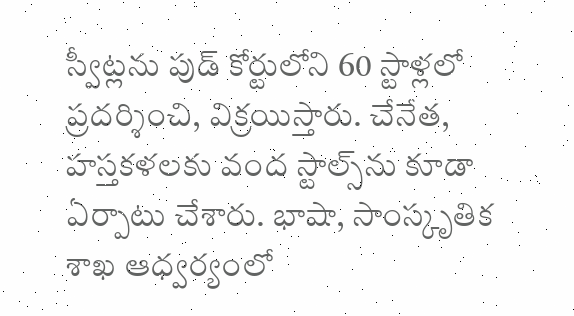స్వీట్లను పుడ్‌ కోర్టులోని 60 స్టాళ్లలో ప్రదర్శించి, విక్రయిస్తారు. చేనేత, హస్తకళలకు వంద స్టాల్స్‌ను కూడా ఏర్పాటు చేశారు. భాషా, సాంస్కృతిక శాఖ ఆధ్వర్యంలో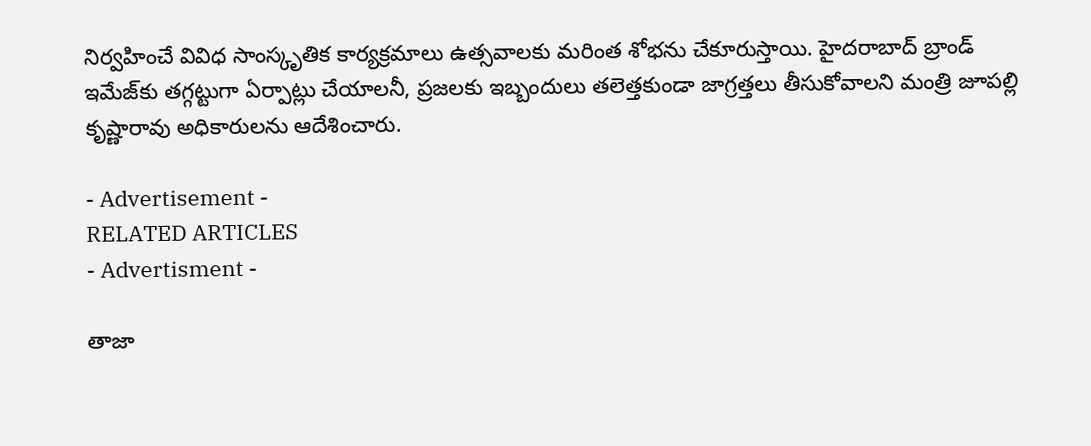నిర్వహించే వివిధ సాంస్కృతిక కార్యక్రమాలు ఉత్సవాలకు మరింత శోభను చేకూరుస్తాయి. హైదరాబాద్‌ బ్రాండ్‌ ఇమేజ్‌కు తగ్గట్టుగా ఏర్పాట్లు చేయాలనీ, ప్రజలకు ఇబ్బందులు తలెత్తకుండా జాగ్రత్తలు తీసుకోవాలని మంత్రి జూపల్లి కృష్ణారావు అధికారులను ఆదేశించారు.

- Advertisement -
RELATED ARTICLES
- Advertisment -

తాజా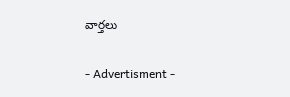వార్తలు

- Advertisment -